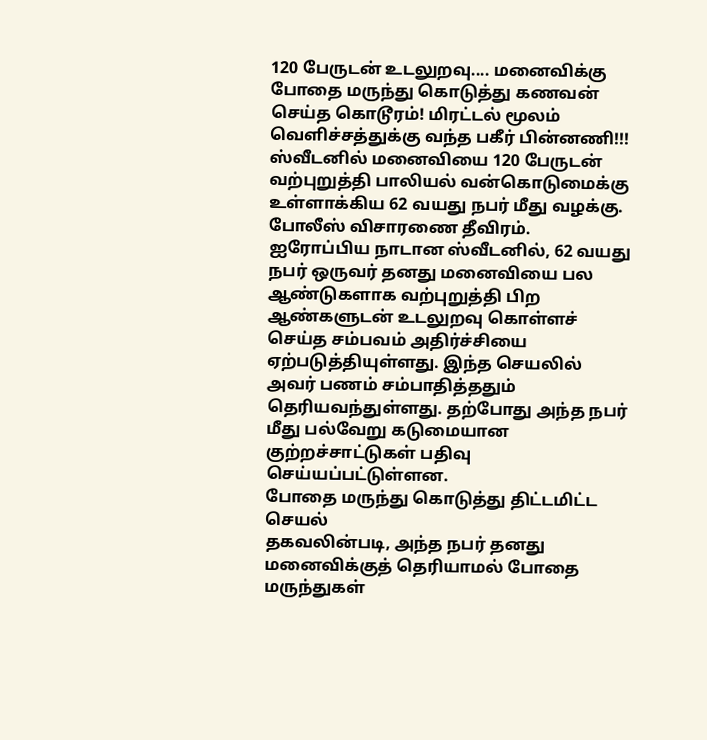120 பேருடன் உடலுறவு.... மனைவிக்கு போதை மருந்து கொடுத்து கணவன் செய்த கொடூரம்! மிரட்டல் மூலம் வெளிச்சத்துக்கு வந்த பகீர் பின்னணி!!!
ஸ்வீடனில் மனைவியை 120 பேருடன் வற்புறுத்தி பாலியல் வன்கொடுமைக்கு உள்ளாக்கிய 62 வயது நபர் மீது வழக்கு. போலீஸ் விசாரணை தீவிரம்.
ஐரோப்பிய நாடான ஸ்வீடனில், 62 வயது நபர் ஒருவர் தனது மனைவியை பல ஆண்டுகளாக வற்புறுத்தி பிற ஆண்களுடன் உடலுறவு கொள்ளச் செய்த சம்பவம் அதிர்ச்சியை ஏற்படுத்தியுள்ளது. இந்த செயலில் அவர் பணம் சம்பாதித்ததும் தெரியவந்துள்ளது. தற்போது அந்த நபர் மீது பல்வேறு கடுமையான குற்றச்சாட்டுகள் பதிவு செய்யப்பட்டுள்ளன.
போதை மருந்து கொடுத்து திட்டமிட்ட செயல்
தகவலின்படி, அந்த நபர் தனது மனைவிக்குத் தெரியாமல் போதை மருந்துகள்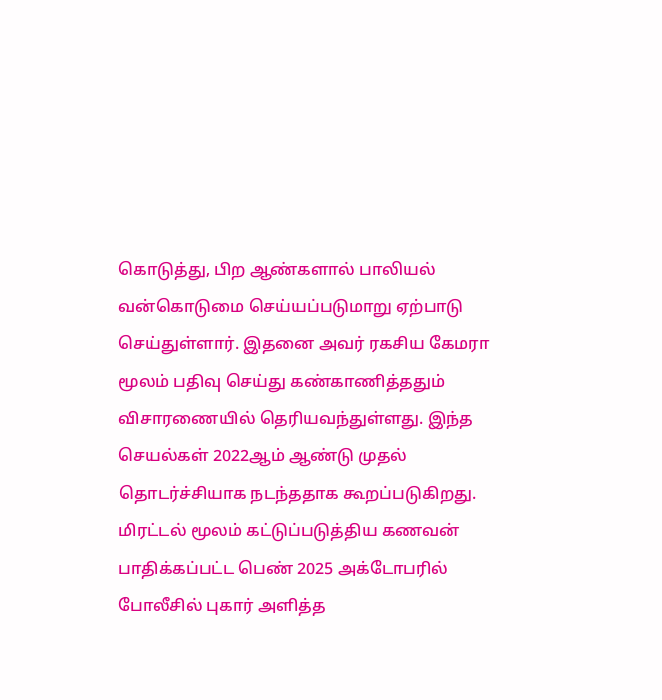கொடுத்து, பிற ஆண்களால் பாலியல் வன்கொடுமை செய்யப்படுமாறு ஏற்பாடு செய்துள்ளார். இதனை அவர் ரகசிய கேமரா மூலம் பதிவு செய்து கண்காணித்ததும் விசாரணையில் தெரியவந்துள்ளது. இந்த செயல்கள் 2022ஆம் ஆண்டு முதல் தொடர்ச்சியாக நடந்ததாக கூறப்படுகிறது.
மிரட்டல் மூலம் கட்டுப்படுத்திய கணவன்
பாதிக்கப்பட்ட பெண் 2025 அக்டோபரில் போலீசில் புகார் அளித்த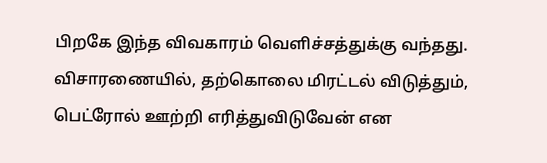பிறகே இந்த விவகாரம் வெளிச்சத்துக்கு வந்தது. விசாரணையில், தற்கொலை மிரட்டல் விடுத்தும், பெட்ரோல் ஊற்றி எரித்துவிடுவேன் என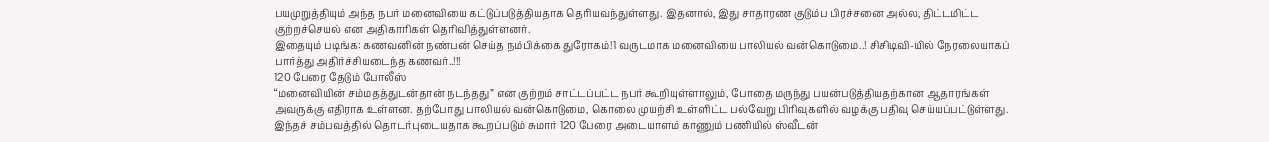பயமுறுத்தியும் அந்த நபர் மனைவியை கட்டுப்படுத்தியதாக தெரியவந்துள்ளது. இதனால், இது சாதாரண குடும்ப பிரச்சனை அல்ல, திட்டமிட்ட குற்றச்செயல் என அதிகாரிகள் தெரிவித்துள்ளனர்.
இதையும் படிங்க: கணவனின் நண்பன் செய்த நம்பிக்கை துரோகம்!1 வருடமாக மனைவியை பாலியல் வன்கொடுமை..! சிசிடிவி-யில் நேரலையாகப் பார்த்து அதிர்ச்சியடைந்த கணவர்..!!!
120 பேரை தேடும் போலீஸ்
“மனைவியின் சம்மதத்துடன்தான் நடந்தது” என குற்றம் சாட்டப்பட்ட நபர் கூறியுள்ளாலும், போதை மருந்து பயன்படுத்தியதற்கான ஆதாரங்கள் அவருக்கு எதிராக உள்ளன. தற்போது பாலியல் வன்கொடுமை, கொலை முயற்சி உள்ளிட்ட பல்வேறு பிரிவுகளில் வழக்கு பதிவு செய்யப்பட்டுள்ளது. இந்தச் சம்பவத்தில் தொடர்புடையதாக கூறப்படும் சுமார் 120 பேரை அடையாளம் காணும் பணியில் ஸ்வீடன்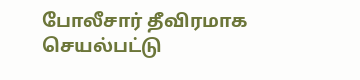போலீசார் தீவிரமாக செயல்பட்டு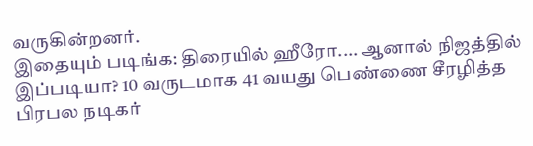வருகின்றனர்.
இதையும் படிங்க: திரையில் ஹீரோ.... ஆனால் நிஜத்தில் இப்படியா? 10 வருடமாக 41 வயது பெண்ணை சீரழித்த பிரபல நடிகர்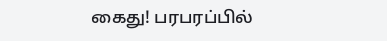கைது! பரபரப்பில்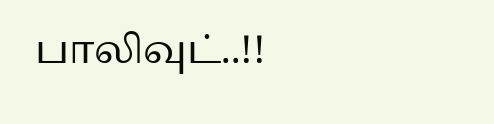பாலிவுட்..!!